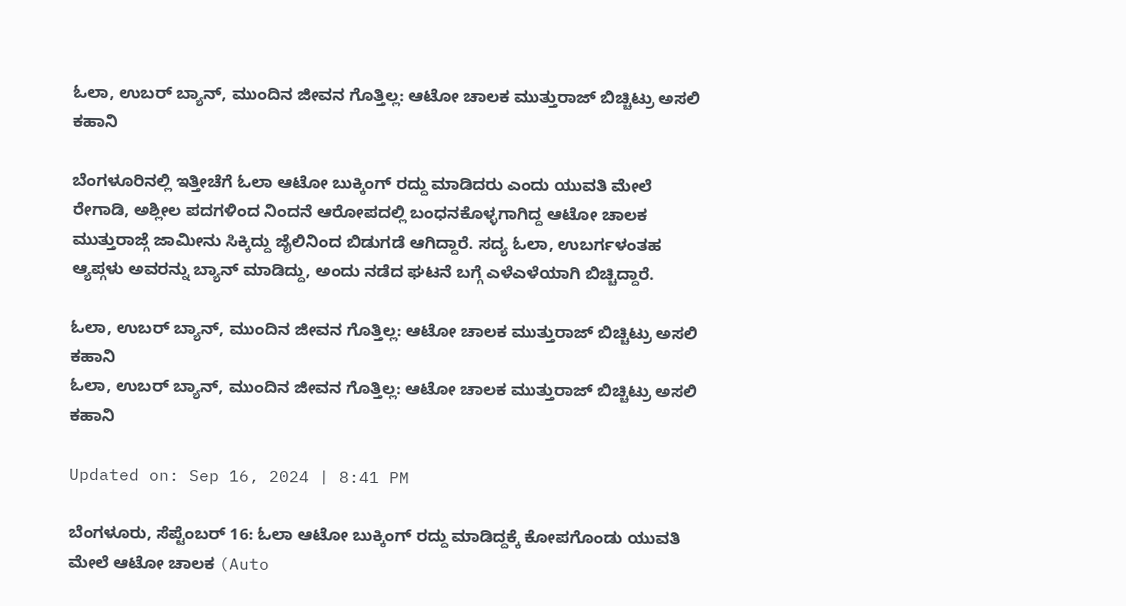ಓಲಾ, ಉಬರ್ ಬ್ಯಾನ್, ಮುಂದಿನ ಜೀವನ ಗೊತ್ತಿಲ್ಲ: ಆಟೋ ಚಾಲಕ ಮುತ್ತುರಾಜ್ ಬಿಚ್ಚಿಟ್ರು ಅಸಲಿ ಕಹಾನಿ

ಬೆಂಗಳೂರಿನಲ್ಲಿ ಇತ್ತೀಚೆಗೆ ಓಲಾ ಆಟೋ ಬುಕ್ಕಿಂಗ್ ರದ್ದು ಮಾಡಿದರು ಎಂದು ಯುವತಿ ಮೇಲೆ ರೇಗಾಡಿ, ಅಶ್ಲೀಲ ಪದಗಳಿಂದ ನಿಂದನೆ ಆರೋಪದಲ್ಲಿ ಬಂಧನಕೊಳ್ಳಗಾಗಿದ್ದ ಆಟೋ ಚಾಲಕ ಮುತ್ತುರಾಜ್ಗೆ ಜಾಮೀನು ಸಿಕ್ಕಿದ್ದು ಜೈಲಿನಿಂದ ಬಿಡುಗಡೆ ಆಗಿದ್ದಾರೆ. ಸದ್ಯ ಓಲಾ, ಉಬರ್ಗಳಂತಹ ಆ್ಯಪ್ಗಳು ಅವರನ್ನು ಬ್ಯಾನ್ ಮಾಡಿದ್ದು, ಅಂದು ನಡೆದ ಘಟನೆ ಬಗ್ಗೆ ಎಳೆಎಳೆಯಾಗಿ ಬಿಚ್ಚಿದ್ದಾರೆ.

ಓಲಾ, ಉಬರ್ ಬ್ಯಾನ್, ಮುಂದಿನ ಜೀವನ ಗೊತ್ತಿಲ್ಲ: ಆಟೋ ಚಾಲಕ ಮುತ್ತುರಾಜ್ ಬಿಚ್ಚಿಟ್ರು ಅಸಲಿ ಕಹಾನಿ
ಓಲಾ, ಉಬರ್ ಬ್ಯಾನ್, ಮುಂದಿನ ಜೀವನ ಗೊತ್ತಿಲ್ಲ: ಆಟೋ ಚಾಲಕ ಮುತ್ತುರಾಜ್ ಬಿಚ್ಚಿಟ್ರು ಅಸಲಿ ಕಹಾನಿ

Updated on: Sep 16, 2024 | 8:41 PM

ಬೆಂಗಳೂರು, ಸೆಪ್ಟೆಂಬರ್ 16: ಓಲಾ ಆಟೋ ಬುಕ್ಕಿಂಗ್ ರದ್ದು ಮಾಡಿದ್ದಕ್ಕೆ ಕೋಪಗೊಂಡು ಯುವತಿ ಮೇಲೆ ಆಟೋ ಚಾಲಕ (Auto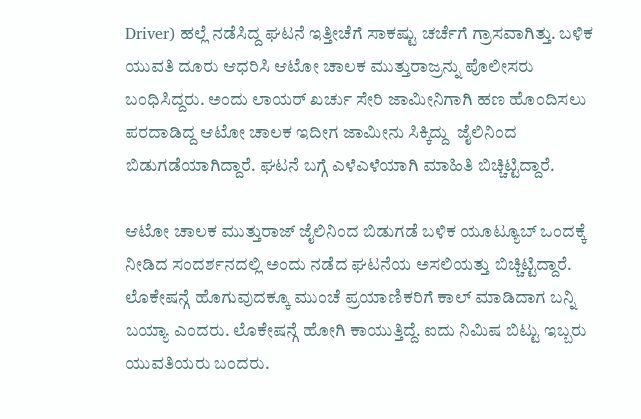Driver) ಹಲ್ಲೆ ನಡೆಸಿದ್ದ ಘಟನೆ ಇತ್ತೀಚೆಗೆ ಸಾಕಷ್ಟು ಚರ್ಚೆಗೆ ಗ್ರಾಸವಾಗಿತ್ತು. ಬಳಿಕ ಯುವತಿ ದೂರು ಆಧರಿಸಿ ಆಟೋ ಚಾಲಕ ಮುತ್ತುರಾಜ್ರನ್ನು ಪೊಲೀಸರು ಬಂಧಿಸಿದ್ದರು. ಅಂದು ಲಾಯರ್ ಖರ್ಚು ಸೇರಿ ಜಾಮೀನಿಗಾಗಿ ಹಣ ಹೊಂದಿಸಲು ಪರದಾಡಿದ್ದ ಆಟೋ ಚಾಲಕ ಇದೀಗ ಜಾಮೀನು ಸಿಕ್ಕಿದ್ದು  ಜೈಲಿನಿಂದ ಬಿಡುಗಡೆಯಾಗಿದ್ದಾರೆ. ಘಟನೆ ಬಗ್ಗೆ ಎಳೆಎಳೆಯಾಗಿ ಮಾಹಿತಿ ಬಿಚ್ಚಿಟ್ಟಿದ್ದಾರೆ.

ಆಟೋ ಚಾಲಕ ಮುತ್ತುರಾಜ್ ಜೈಲಿನಿಂದ ಬಿಡುಗಡೆ ಬಳಿಕ ಯೂಟ್ಯೂಬ್ ಒಂದಕ್ಕೆ ನೀಡಿದ ಸಂದರ್ಶನದಲ್ಲಿ ಅಂದು ನಡೆದ ಘಟನೆಯ ಅಸಲಿಯತ್ತು ಬಿಚ್ಚಿಟ್ಟಿದ್ದಾರೆ. ಲೊಕೇಷನ್ಗೆ ಹೊಗುವುದಕ್ಕೂ ಮುಂಚೆ ಪ್ರಯಾಣಿಕರಿಗೆ ಕಾಲ್ ಮಾಡಿದಾಗ ಬನ್ನಿ ಬಯ್ಯಾ ಎಂದರು. ಲೊಕೇಷನ್ಗೆ ಹೋಗಿ ಕಾಯುತ್ತಿದ್ದೆ. ಐದು ನಿಮಿಷ ಬಿಟ್ಟು ಇಬ್ಬರು ಯುವತಿಯರು ಬಂದರು.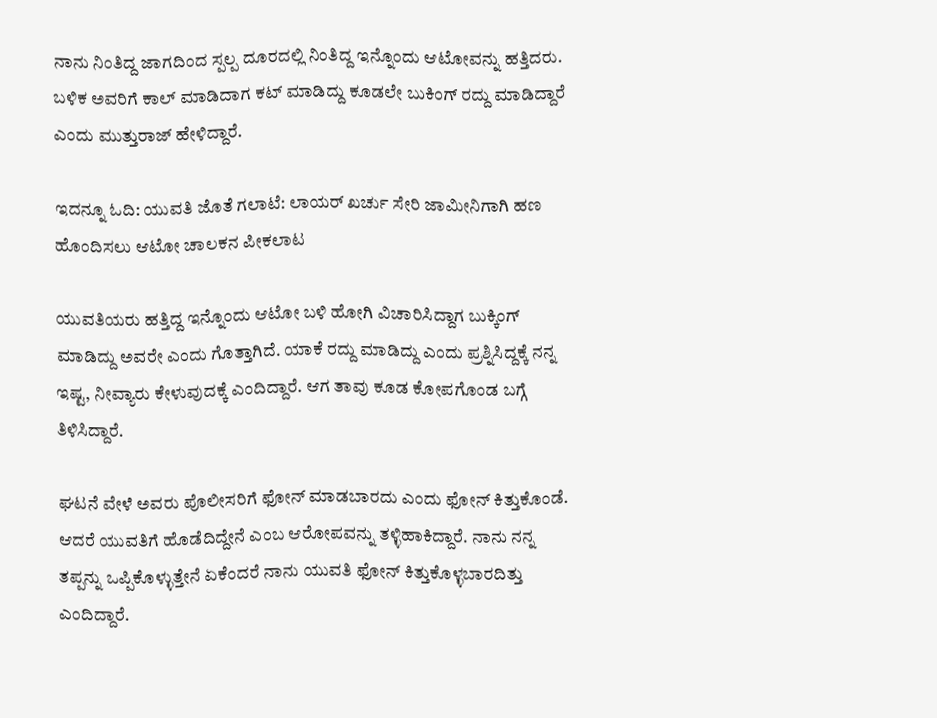ನಾನು ನಿಂತಿದ್ದ ಜಾಗದಿಂದ ಸ್ಪಲ್ಪ ದೂರದಲ್ಲಿ ನಿಂತಿದ್ದ ಇನ್ನೊಂದು ಆಟೋವನ್ನು ಹತ್ತಿದರು. ಬಳಿಕ ಅವರಿಗೆ ಕಾಲ್ ಮಾಡಿದಾಗ ಕಟ್ ಮಾಡಿದ್ದು ಕೂಡಲೇ ಬುಕಿಂಗ್ ರದ್ದು ಮಾಡಿದ್ದಾರೆ ಎಂದು ಮುತ್ತುರಾಜ್ ಹೇಳಿದ್ದಾರೆ.

ಇದನ್ನೂ ಓದಿ: ಯುವತಿ ಜೊತೆ ಗಲಾಟೆ: ಲಾಯರ್ ಖರ್ಚು ಸೇರಿ ಜಾಮೀನಿಗಾಗಿ ಹಣ ಹೊಂದಿಸಲು ಆಟೋ ಚಾಲಕನ ಪೀಕಲಾಟ

ಯುವತಿಯರು ಹತ್ತಿದ್ದ ಇನ್ನೊಂದು ಆಟೋ ಬಳಿ ಹೋಗಿ ವಿಚಾರಿಸಿದ್ದಾಗ ಬುಕ್ಕಿಂಗ್ ಮಾಡಿದ್ದು ಅವರೇ ಎಂದು ಗೊತ್ತಾಗಿದೆ. ಯಾಕೆ ರದ್ದು ಮಾಡಿದ್ದು ಎಂದು ಪ್ರಶ್ನಿಸಿದ್ದಕ್ಕೆ ನನ್ನ ಇಷ್ಟ, ನೀವ್ಯಾರು ಕೇಳುವುದಕ್ಕೆ ಎಂದಿದ್ದಾರೆ. ಆಗ ತಾವು ಕೂಡ ಕೋಪಗೊಂಡ ಬಗ್ಗೆ ತಿಳಿಸಿದ್ದಾರೆ.

ಘಟನೆ ವೇಳೆ ಅವರು ಪೊಲೀಸರಿಗೆ ಫೋನ್ ಮಾಡಬಾರದು ಎಂದು ಫೋನ್ ಕಿತ್ತುಕೊಂಡೆ. ಆದರೆ ಯುವತಿಗೆ ಹೊಡೆದಿದ್ದೇನೆ ಎಂಬ ಆರೋಪವನ್ನು ತಳ್ಳಿಹಾಕಿದ್ದಾರೆ. ನಾನು ನನ್ನ ತಪ್ಪನ್ನು ಒಪ್ಪಿಕೊಳ್ಳುತ್ತೇನೆ ಏಕೆಂದರೆ ನಾನು ಯುವತಿ ಫೋನ್ ಕಿತ್ತುಕೊಳ್ಳಬಾರದಿತ್ತು ಎಂದಿದ್ದಾರೆ.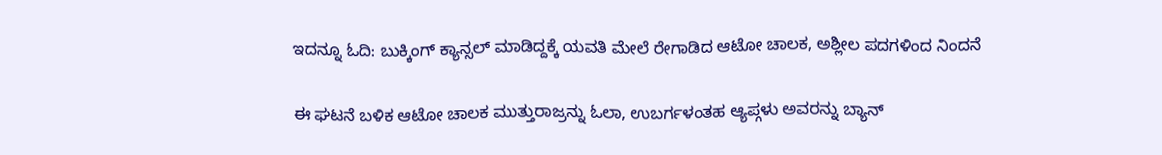ಇದನ್ನೂ ಓದಿ: ಬುಕ್ಕಿಂಗ್ ಕ್ಯಾನ್ಸಲ್ ಮಾಡಿದ್ದಕ್ಕೆ ಯವತಿ ಮೇಲೆ ರೇಗಾಡಿದ ಆಟೋ ಚಾಲಕ, ಅಶ್ಲೀಲ ಪದಗಳಿಂದ ನಿಂದನೆ

ಈ ಘಟನೆ ಬಳಿಕ ಆಟೋ ಚಾಲಕ ಮುತ್ತುರಾಜ್ರನ್ನು ಓಲಾ, ಉಬರ್ಗಳಂತಹ ಆ್ಯಪ್ಗಳು ಅವರನ್ನು ಬ್ಯಾನ್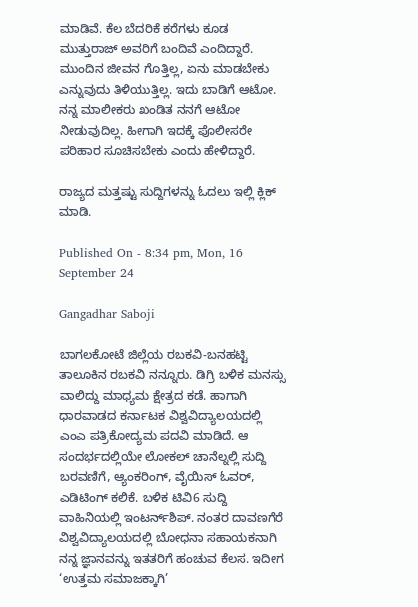ಮಾಡಿವೆ. ಕೆಲ ಬೆದರಿಕೆ ಕರೆಗಳು ಕೂಡ ಮುತ್ತುರಾಜ್ ಅವರಿಗೆ ಬಂದಿವೆ ಎಂದಿದ್ದಾರೆ. ಮುಂದಿನ ಜೀವನ ಗೊತ್ತಿಲ್ಲ, ಏನು ಮಾಡಬೇಕು ಎನ್ನುವುದು ತಿಳಿಯುತ್ತಿಲ್ಲ. ಇದು ಬಾಡಿಗೆ ಆಟೋ. ನನ್ನ ಮಾಲೀಕರು ಖಂಡಿತ ನನಗೆ ಆಟೋ ನೀಡುವುದಿಲ್ಲ. ಹೀಗಾಗಿ ಇದಕ್ಕೆ ಪೊಲೀಸರೇ ಪರಿಹಾರ ಸೂಚಿಸಬೇಕು ಎಂದು ಹೇಳಿದ್ದಾರೆ.

ರಾಜ್ಯದ ಮತ್ತಷ್ಟು ಸುದ್ದಿಗಳನ್ನು ಓದಲು ಇಲ್ಲಿ ಕ್ಲಿಕ್ ಮಾಡಿ.

Published On - 8:34 pm, Mon, 16 September 24

Gangadhar Saboji

ಬಾಗಲಕೋಟೆ ಜಿಲ್ಲೆಯ ರಬಕವಿ-ಬನಹಟ್ಟಿ ತಾಲೂಕಿನ ರಬಕವಿ ನನ್ನೂರು. ಡಿಗ್ರಿ ಬಳಿಕ ಮನಸ್ಸು ವಾಲಿದ್ದು ಮಾಧ್ಯಮ ಕ್ಷೇತ್ರದ ಕಡೆ. ಹಾಗಾಗಿ ಧಾರವಾಡದ ಕರ್ನಾಟಕ ವಿಶ್ವವಿದ್ಯಾಲಯದಲ್ಲಿ ಎಂಎ ಪತ್ರಿಕೋದ್ಯಮ ಪದವಿ ಮಾಡಿದೆ. ಆ ಸಂದರ್ಭದಲ್ಲಿಯೇ ಲೋಕಲ್ ಚಾನೆಲ್ನಲ್ಲಿ ಸುದ್ದಿ ಬರವಣಿಗೆ, ಆ್ಯಂಕರಿಂಗ್, ವೈಯಿಸ್ ಓವರ್, ಎಡಿಟಿಂಗ್ ಕಲಿಕೆ. ಬಳಿಕ ಟಿವಿ6 ಸುದ್ದಿ ವಾಹಿನಿಯಲ್ಲಿ ಇಂಟರ್ನ್‌ಶಿಪ್. ನಂತರ ದಾವಣಗೆರೆ ವಿಶ್ವವಿದ್ಯಾಲಯದಲ್ಲಿ ಬೋಧನಾ ಸಹಾಯಕನಾಗಿ ನನ್ನ ಜ್ಞಾನವನ್ನು ಇತತರಿಗೆ ಹಂಚುವ ಕೆಲಸ. ಇದೀಗ ‘ಉತ್ತಮ ಸಮಾಜಕ್ಕಾಗಿ’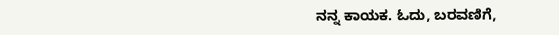ನನ್ನ ಕಾಯಕ. ಓದು, ಬರವಣಿಗೆ,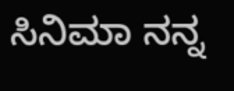ಸಿನಿಮಾ ನನ್ನ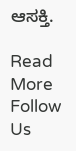ಆಸಕ್ತಿ.

Read More
Follow Us